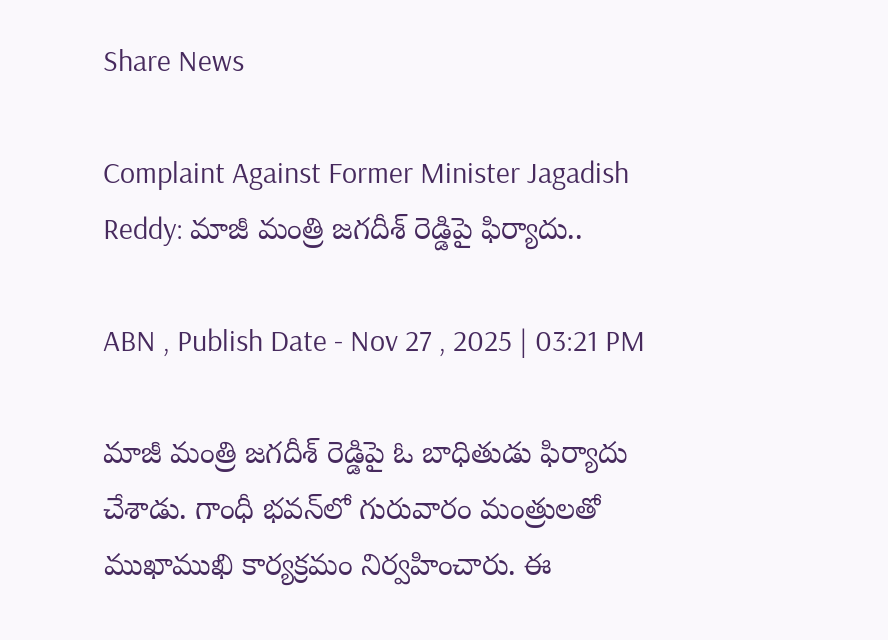Share News

Complaint Against Former Minister Jagadish Reddy: మాజీ మంత్రి జగదీశ్ రెడ్డిపై ఫిర్యాదు..

ABN , Publish Date - Nov 27 , 2025 | 03:21 PM

మాజీ మంత్రి జగదీశ్ రెడ్డిపై ఓ బాధితుడు ఫిర్యాదు చేశాడు. గాంధీ భవన్‌లో గురువారం మంత్రులతో ముఖాముఖి కార్యక్రమం నిర్వహించారు. ఈ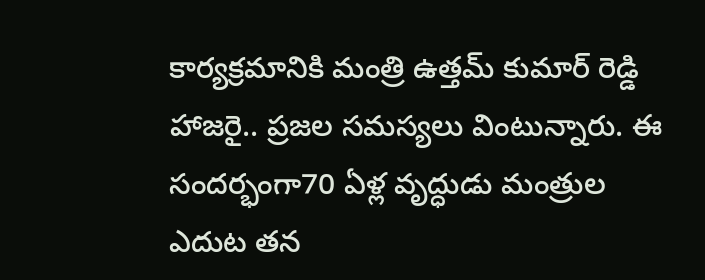కార్యక్రమానికి మంత్రి ఉత్తమ్ కుమార్ రెడ్డి హాజరై.. ప్రజల సమస్యలు వింటున్నారు. ఈ సందర్భంగా70 ఏళ్ల వృద్ధుడు మంత్రుల ఎదుట తన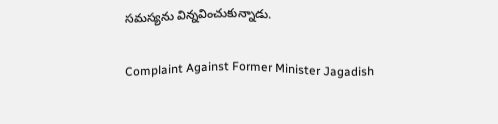సమస్యను విన్నవించుకున్నాడు.

Complaint Against Former Minister Jagadish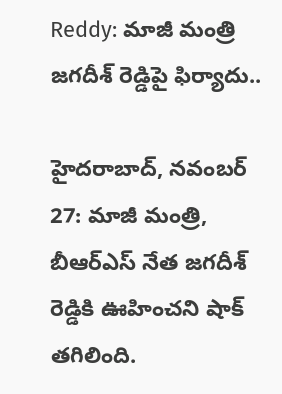Reddy: మాజీ మంత్రి జగదీశ్ రెడ్డిపై ఫిర్యాదు..

హైదరాబాద్, నవంబర్ 27: మాజీ మంత్రి, బీఆర్ఎస్ నేత జగదీశ్ రెడ్డికి ఊహించని షాక్ తగిలింది.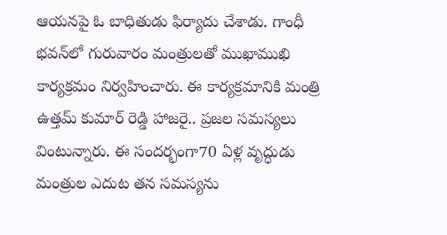ఆయనపై ఓ బాధితుడు ఫిర్యాదు చేశాడు. గాంధీ భవన్‌లో గురువారం మంత్రులతో ముఖాముఖి కార్యక్రమం నిర్వహించారు. ఈ కార్యక్రమానికి మంత్రి ఉత్తమ్ కుమార్ రెడ్డి హాజరై.. ప్రజల సమస్యలు వింటున్నారు. ఈ సందర్భంగా70 ఏళ్ల వృద్ధుడు మంత్రుల ఎదుట తన సమస్యను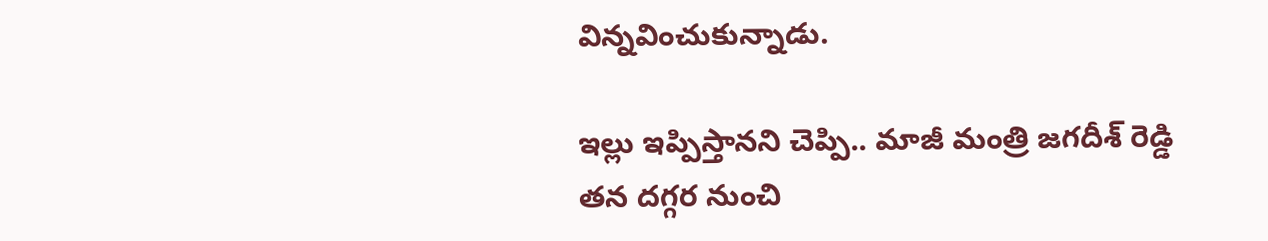విన్నవించుకున్నాడు.

ఇల్లు ఇప్పిస్తానని చెప్పి.. మాజీ మంత్రి జగదీశ్ రెడ్డి తన దగ్గర నుంచి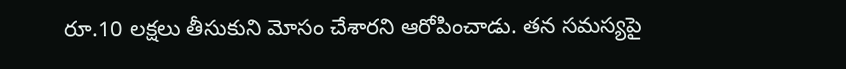రూ.10 లక్షలు తీసుకుని మోసం చేశారని ఆరోపించాడు. తన సమస్యపై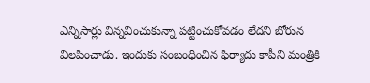ఎన్నిసార్లు విన్నవించుకున్నా పట్టించుకోవడం లేదని బోరున విలపించాడు. ఇందుకు సంబంధించిన ఫిర్యాదు కాపీని మంత్రికి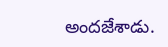అందజేశాడు.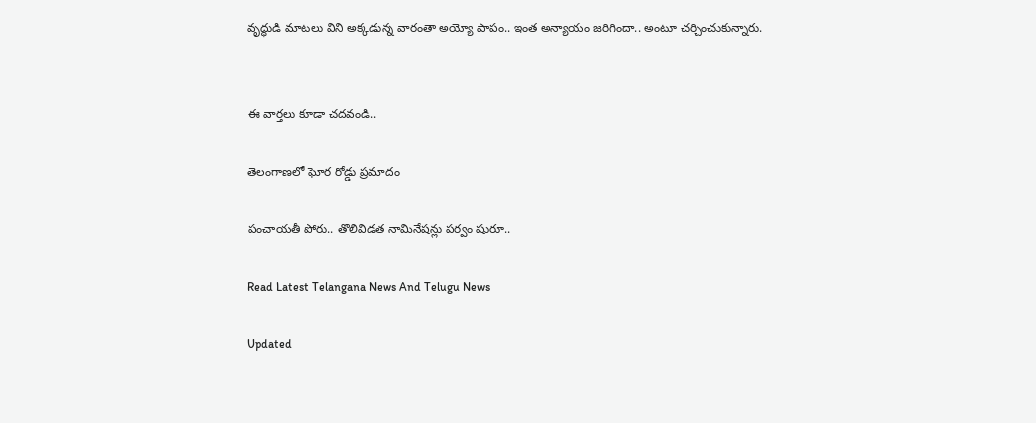వృద్ధుడి మాటలు విని అక్కడున్న వారంతా అయ్యో పాపం.. ఇంత అన్యాయం జరిగిందా.. అంటూ చర్చించుకున్నారు.


ఈ వార్తలు కూడా చదవండి..

తెలంగాణలో ఘోర రోడ్డు ప్రమాదం

పంచాయతీ పోరు.. తొలివిడత నామినేషన్లు పర్వం షురూ..

Read Latest Telangana News And Telugu News

Updated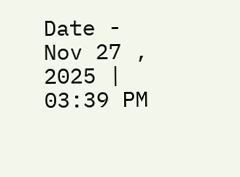Date - Nov 27 , 2025 | 03:39 PM